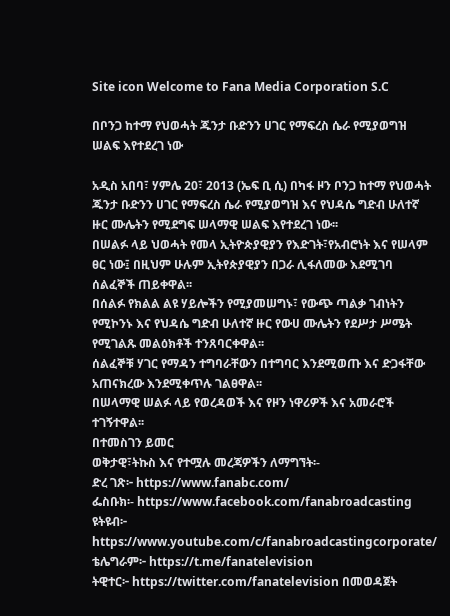Site icon Welcome to Fana Media Corporation S.C

በቦንጋ ከተማ የህወሓት ጁንታ ቡድንን ሀገር የማፍረስ ሴራ የሚያወግዝ ሠልፍ እየተደረገ ነው

አዲስ አበባ፣ ሃምሌ 20፣ 2013 (ኤፍ ቢ ሲ) በካፋ ዞን ቦንጋ ከተማ የህወሓት ጁንታ ቡድንን ሀገር የማፍረስ ሴራ የሚያወግዝ እና የህዳሴ ግድብ ሁለተኛ ዙር ሙሌትን የሚደግፍ ሠላማዊ ሠልፍ እየተደረገ ነው፡፡
በሠልፉ ላይ ህወሓት የመላ ኢትዮጵያዊያን የእድገት፣የአብሮነት እና የሠላም ፀር ነው፤ በዚህም ሁሉም ኢትየጵያዊያን በጋራ ሊፋለመው እደሚገባ ሰልፈኞች ጠይቀዋል፡፡
በሰልፉ የክልል ልዩ ሃይሎችን የሚያመሠግኑ፣ የውጭ ጣልቃ ገብነትን የሚኮንኑ እና የህዳሴ ግድብ ሁለተኛ ዙር የውሀ ሙሌትን የደሥታ ሥሜት የሚገልጹ መልዕክቶች ተንጸባርቀዋል፡፡
ሰልፈኞቹ ሃገር የማዳን ተግባራቸውን በተግባር እንደሚወጡ እና ድጋፋቸው አጠናክረው እንደሚቀጥሉ ገልፀዋል፡፡
በሠላማዊ ሠልፉ ላይ የወረዳወች እና የዞን ነዋሪዎች እና አመራሮች ተገኝተዋል፡፡
በተመስገን ይመር
ወቅታዊ፣ትኩስ እና የተሟሉ መረጃዎችን ለማግኘት፡-
ድረ ገጽ፦ https://www.fanabc.com/
ፌስቡክ፡- https://www.facebook.com/fanabroadcasting
ዩትዩብ፦ https://www.youtube.com/c/fanabroadcastingcorporate/
ቴሌግራም፦ https://t.me/fanatelevision
ትዊተር፦ https://twitter.com/fanatelevision በመወዳጀት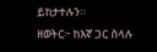ይከታተሉን፡፡
ዘወትር፦ ከእኛ ጋር ስላሉ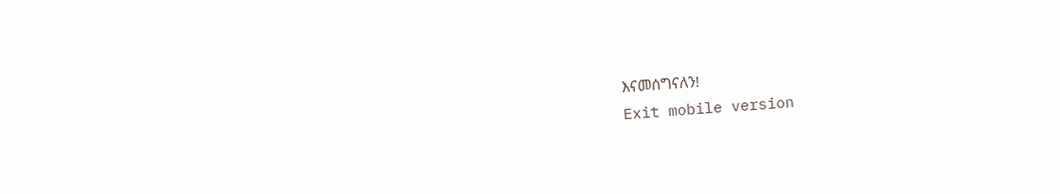እናመሰግናለን!
Exit mobile version